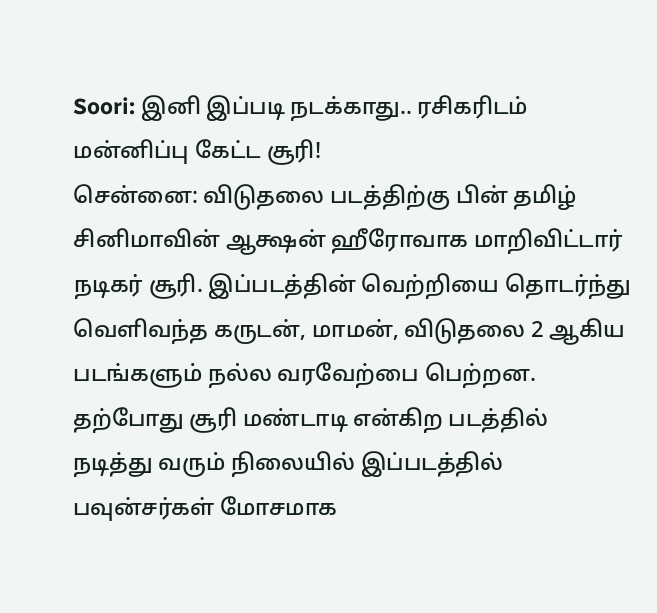Soori: இனி இப்படி நடக்காது.. ரசிகரிடம் மன்னிப்பு கேட்ட சூரி!
சென்னை: விடுதலை படத்திற்கு பின் தமிழ் சினிமாவின் ஆக்ஷன் ஹீரோவாக மாறிவிட்டார் நடிகர் சூரி. இப்படத்தின் வெற்றியை தொடர்ந்து வெளிவந்த கருடன், மாமன், விடுதலை 2 ஆகிய படங்களும் நல்ல வரவேற்பை பெற்றன. தற்போது சூரி மண்டாடி என்கிற படத்தில் நடித்து வரும் நிலையில் இப்படத்தில் பவுன்சர்கள் மோசமாக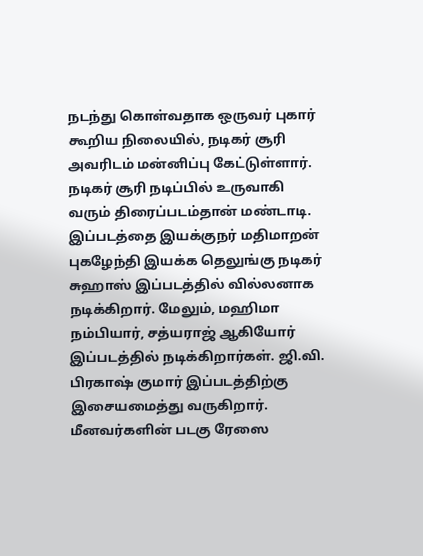நடந்து கொள்வதாக ஒருவர் புகார் கூறிய நிலையில், நடிகர் சூரி அவரிடம் மன்னிப்பு கேட்டுள்ளார்.
நடிகர் சூரி நடிப்பில் உருவாகி வரும் திரைப்படம்தான் மண்டாடி. இப்படத்தை இயக்குநர் மதிமாறன் புகழேந்தி இயக்க தெலுங்கு நடிகர் சுஹாஸ் இப்படத்தில் வில்லனாக நடிக்கிறார். மேலும், மஹிமா நம்பியார், சத்யராஜ் ஆகியோர் இப்படத்தில் நடிக்கிறார்கள். ஜி.வி. பிரகாஷ் குமார் இப்படத்திற்கு இசையமைத்து வருகிறார். மீனவர்களின் படகு ரேஸை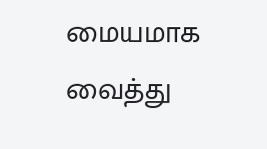மையமாக வைத்து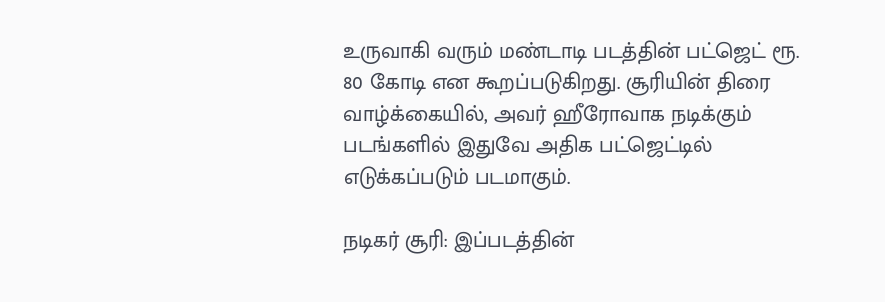உருவாகி வரும் மண்டாடி படத்தின் பட்ஜெட் ரூ. 80 கோடி என கூறப்படுகிறது. சூரியின் திரை வாழ்க்கையில், அவர் ஹீரோவாக நடிக்கும் படங்களில் இதுவே அதிக பட்ஜெட்டில் எடுக்கப்படும் படமாகும்.

நடிகர் சூரி: இப்படத்தின்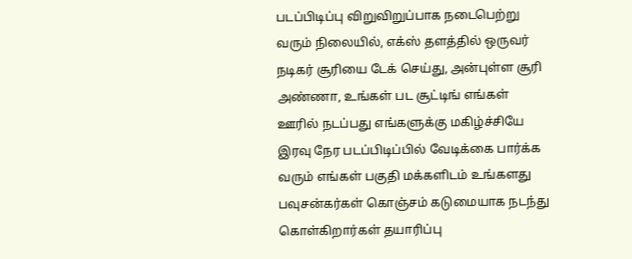படப்பிடிப்பு விறுவிறுப்பாக நடைபெற்று வரும் நிலையில், எக்ஸ் தளத்தில் ஒருவர் நடிகர் சூரியை டேக் செய்து, அன்புள்ள சூரி அண்ணா, உங்கள் பட சூட்டிங் எங்கள் ஊரில் நடப்பது எங்களுக்கு மகிழ்ச்சியே இரவு நேர படப்பிடிப்பில் வேடிக்கை பார்க்க வரும் எங்கள் பகுதி மக்களிடம் உங்களது பவுசன்கர்கள் கொஞ்சம் கடுமையாக நடந்து கொள்கிறார்கள் தயாரிப்பு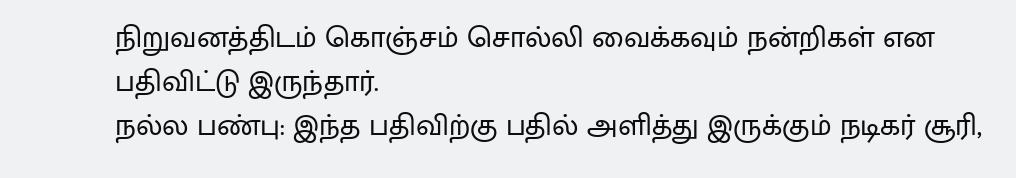நிறுவனத்திடம் கொஞ்சம் சொல்லி வைக்கவும் நன்றிகள் என பதிவிட்டு இருந்தார்.
நல்ல பண்பு: இந்த பதிவிற்கு பதில் அளித்து இருக்கும் நடிகர் சூரி,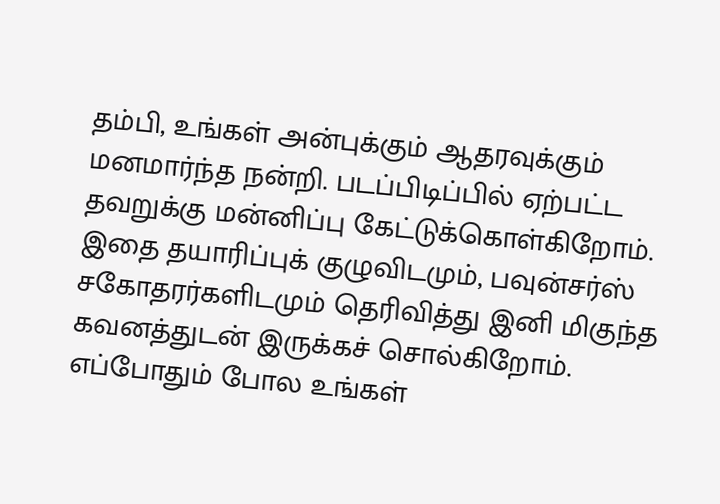தம்பி, உங்கள் அன்புக்கும் ஆதரவுக்கும் மனமார்ந்த நன்றி. படப்பிடிப்பில் ஏற்பட்ட தவறுக்கு மன்னிப்பு கேட்டுக்கொள்கிறோம். இதை தயாரிப்புக் குழுவிடமும், பவுன்சர்ஸ் சகோதரர்களிடமும் தெரிவித்து இனி மிகுந்த கவனத்துடன் இருக்கச் சொல்கிறோம். எப்போதும் போல உங்கள்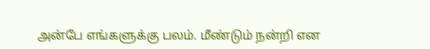அன்பே எங்களுக்கு பலம். மீண்டும் நன்றி என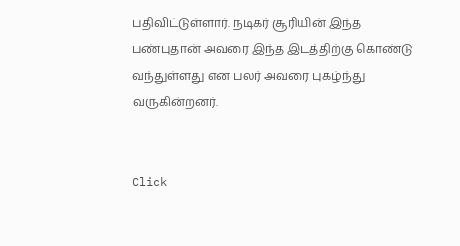பதிவிட்டுள்ளார். நடிகர் சூரியின் இந்த பண்புதான் அவரை இந்த இடத்திற்கு கொண்டு வந்துள்ளது என பலர் அவரை புகழ்ந்து வருகின்றனர்.


Click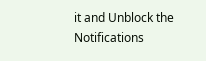it and Unblock the Notifications